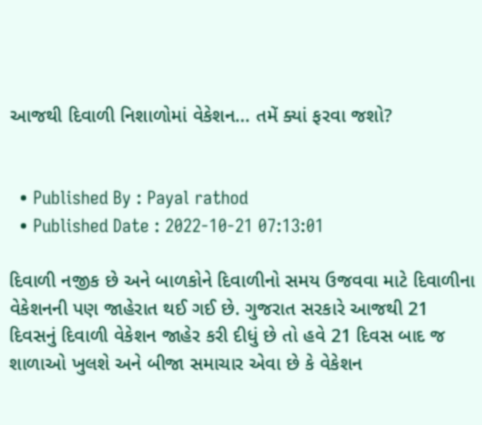આજથી દિવાળી નિશાળોમાં વેકેશન... તમેં ક્યાં ફરવા જશો?


  • Published By : Payal rathod
  • Published Date : 2022-10-21 07:13:01

દિવાળી નજીક છે અને બાળકોને દિવાળીનો સમય ઉજવવા માટે દિવાળીના વેકેશનની પણ જાહેરાત થઈ ગઈ છે. ગુજરાત સરકારે આજથી 21 દિવસનું દિવાળી વેકેશન જાહેર કરી દીધું છે તો હવે 21 દિવસ બાદ જ શાળાઓ ખુલશે અને બીજા સમાચાર એવા છે કે વેકેશન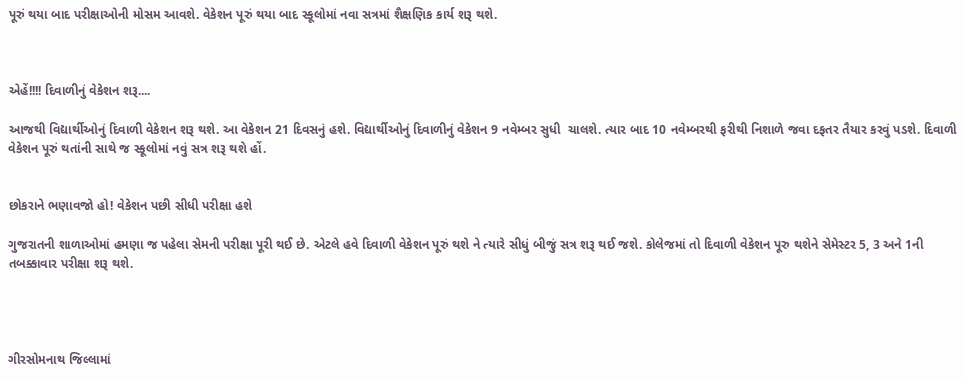પૂરું થયા બાદ પરીક્ષાઓની મોસમ આવશે. વેકેશન પૂરું થયા બાદ સ્કૂલોમાં નવા સત્રમાં શૈક્ષણિક કાર્ય શરૂ થશે.



એહેં!!!! દિવાળીનું વેકેશન શરૂ....

આજથી વિદ્યાર્થીઓનું દિવાળી વેકેશન શરૂ થશે. આ વેકેશન 21 દિવસનું હશે. વિદ્યાર્થીઓનું દિવાળીનું વેકેશન 9 નવેમ્બર સુધી  ચાલશે. ત્યાર બાદ 10 નવેમ્બરથી ફરીથી નિશાળે જવા દફતર તૈયાર કરવું પડશે. દિવાળી વેકેશન પૂરું થતાંની સાથે જ સ્કૂલોમાં નવું સત્ર શરૂ થશે હોં.


છોકરાને ભણાવજો હો! વેકેશન પછી સીધી પરીક્ષા હશે

ગુજરાતની શાળાઓમાં હમણા જ પહેલા સેમની પરીક્ષા પૂરી થઈ છે. એટલે હવે દિવાળી વેકેશન પૂરું થશે ને ત્યારે સીધું બીજું સત્ર શરૂ થઈ જશે. કોલેજમાં તો દિવાળી વેકેશન પૂરુ થશેને સેમેસ્ટર 5, 3 અને 1ની તબક્કાવાર પરીક્ષા શરૂ થશે.




ગીરસોમનાથ જિલ્લામાં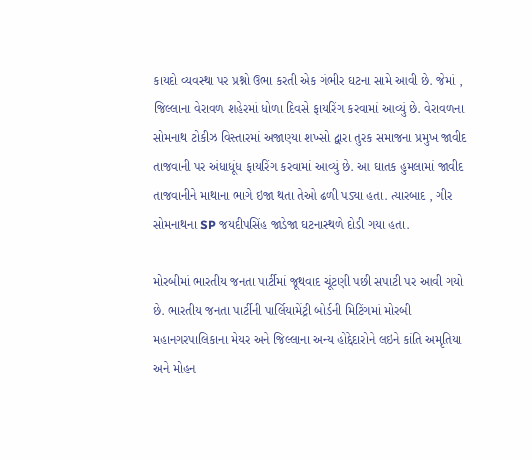કાયદો વ્યવસ્થા પર પ્રશ્નો ઉભા કરતી એક ગંભીર ઘટના સામે આવી છે. જેમાં , જિલ્લાના વેરાવળ શહેરમાં ધોળા દિવસે ફાયરિંગ કરવામાં આવ્યું છે. વેરાવળના સોમનાથ ટોકીઝ વિસ્તારમાં અજાણ્યા શખ્સો દ્વારા તુરક સમાજના પ્રમુખ જાવીદ તાજવાની પર અંધાધૂંધ ફાયરિંગ કરવામાં આવ્યું છે. આ ઘાતક હુમલામાં જાવીદ તાજવાનીને માથાના ભાગે ઇજા થતા તેઓ ઢળી પડ્યા હતા. ત્યારબાદ , ગીર સોમનાથના SP જયદીપસિંહ જાડેજા ઘટનાસ્થળે દોડી ગયા હતા.

મોરબીમાં ભારતીય જનતા પાર્ટીમાં જૂથવાદ ચૂંટણી પછી સપાટી પર આવી ગયો છે. ભારતીય જનતા પાર્ટીની પાર્લિયામેંટ્રી બોર્ડની મિટિંગમાં મોરબી મહાનગરપાલિકાના મેયર અને જિલ્લાના અન્ય હોદ્દેદારોને લઇને કાંતિ અમૃતિયા અને મોહન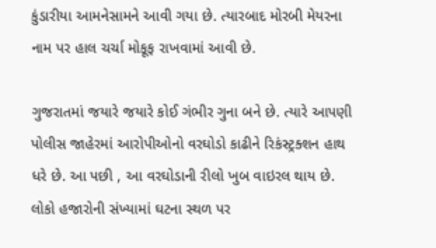કુંડારીયા આમનેસામને આવી ગયા છે. ત્યારબાદ મોરબી મેયરના નામ પર હાલ ચર્ચા મોકૂફ રાખવામાં આવી છે.

ગુજરાતમાં જયારે જયારે કોઈ ગંભીર ગુના બને છે. ત્યારે આપણી પોલીસ જાહેરમાં આરોપીઓનો વરઘોડો કાઢીને રિકંસ્ટ્રક્શન હાથ ધરે છે. આ પછી , આ વરઘોડાની રીલો ખુબ વાઇરલ થાય છે. લોકો હજારોની સંખ્યામાં ઘટના સ્થળ પર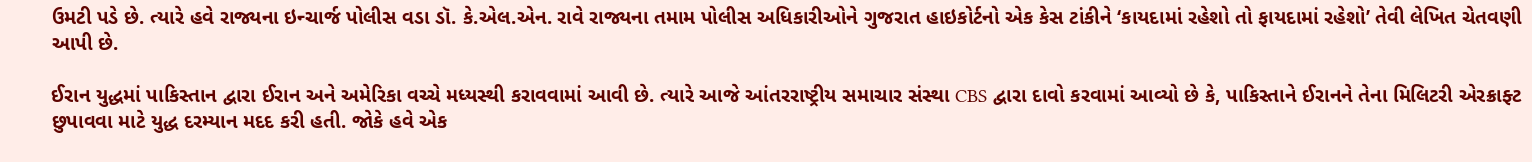ઉમટી પડે છે. ત્યારે હવે રાજ્યના ઇન્ચાર્જ પોલીસ વડા ડૉ. કે.એલ.એન. રાવે રાજ્યના તમામ પોલીસ અધિકારીઓને ગુજરાત હાઇકોર્ટનો એક કેસ ટાંકીને ‘કાયદામાં રહેશો તો ફાયદામાં રહેશો’ તેવી લેખિત ચેતવણી આપી છે.

ઈરાન યુદ્ધમાં પાકિસ્તાન દ્વારા ઈરાન અને અમેરિકા વચ્ચે મધ્યસ્થી કરાવવામાં આવી છે. ત્યારે આજે આંતરરાષ્ટ્રીય સમાચાર સંસ્થા CBS દ્વારા દાવો કરવામાં આવ્યો છે કે, પાકિસ્તાને ઈરાનને તેના મિલિટરી એરક્રાફ્ટ છુપાવવા માટે યુદ્ધ દરમ્યાન મદદ કરી હતી. જોકે હવે એક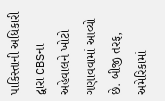પાકિસ્તાની અધિકારી દ્વારા CBSના અહેવાલને ખોટો ગણાવવામાં આવ્યો છે. બીજી તરફ, અમેરિકામાં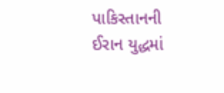પાકિસ્તાનની ઈરાન યુદ્ધમાં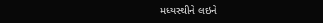મધ્યસ્થીને લઇને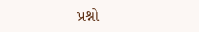પ્રશ્નો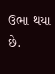ઉભા થયા છે.